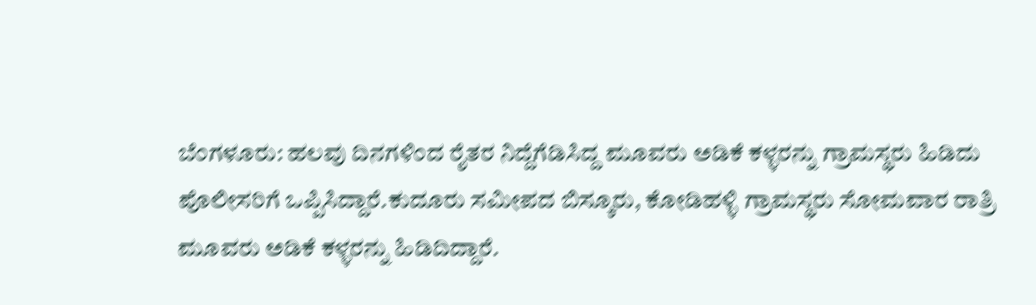ಬೆಂಗಳೂರು: ಹಲವು ದಿನಗಳಿಂದ ರೈತರ ನಿದ್ದೆಗೆಡಿಸಿದ್ದ ಮೂವರು ಅಡಿಕೆ ಕಳ್ಳರನ್ನು ಗ್ರಾಮಸ್ಥರು ಹಿಡಿದು ಪೊಲೀಸರಿಗೆ ಒಪ್ಪಿಸಿದ್ದಾರೆ.ಕುದೂರು ಸಮೀಪದ ಬಿಸ್ಕೂರು, ಕೋಡಿಹಳ್ಳಿ ಗ್ರಾಮಸ್ಥರು ಸೋಮವಾರ ರಾತ್ರಿ ಮೂವರು ಅಡಿಕೆ ಕಳ್ಳರನ್ನು ಹಿಡಿದಿದ್ದಾರೆ.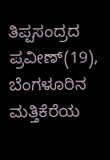ತಿಪ್ಪಸಂದ್ರದ ಪ್ರವೀಣ್(19), ಬೆಂಗಳೂರಿನ ಮತ್ತಿಕೆರೆಯ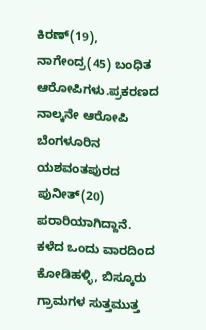ಕಿರಣ್(19), ನಾಗೇಂದ್ರ(45) ಬಂಧಿತ ಆರೋಪಿಗಳು.ಪ್ರಕರಣದ ನಾಲ್ಕನೇ ಆರೋಪಿ ಬೆಂಗಳೂರಿನ ಯಶವಂತಪುರದ ಪುನೀತ್(20) ಪರಾರಿಯಾಗಿದ್ದಾನೆ. ಕಳೆದ ಒಂದು ವಾರದಿಂದ ಕೋಡಿಹಳ್ಳಿ, ಬಿಸ್ಕೂರು ಗ್ರಾಮಗಳ ಸುತ್ತಮುತ್ತ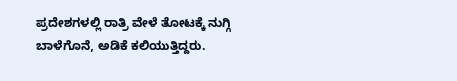ಪ್ರದೇಶಗಳಲ್ಲಿ ರಾತ್ರಿ ವೇಳೆ ತೋಟಕ್ಕೆ ನುಗ್ಗಿ ಬಾಳೆಗೊನೆ, ಅಡಿಕೆ ಕಲಿಯುತ್ತಿದ್ದರು.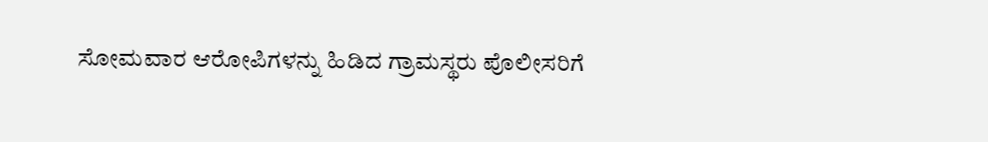ಸೋಮವಾರ ಆರೋಪಿಗಳನ್ನು ಹಿಡಿದ ಗ್ರಾಮಸ್ಥರು ಪೊಲೀಸರಿಗೆ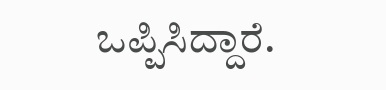ಒಪ್ಪಿಸಿದ್ದಾರೆ.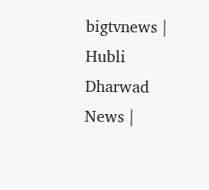bigtvnews | Hubli Dharwad News |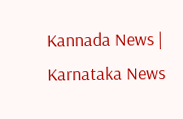Kannada News | Karnataka News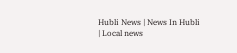Hubli News | News In Hubli | Local news